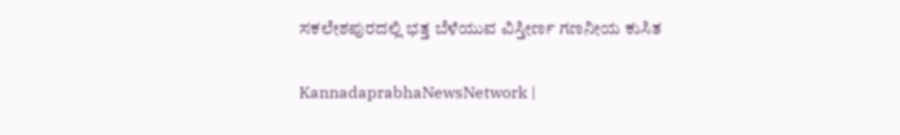ಸಕಲೇಶಪುರದಲ್ಲಿ ಭತ್ತ ಬೆಳೆಯುವ ವಿಸ್ತೀರ್ಣ ಗಣನೀಯ ಕುಸಿತ

KannadaprabhaNewsNetwork |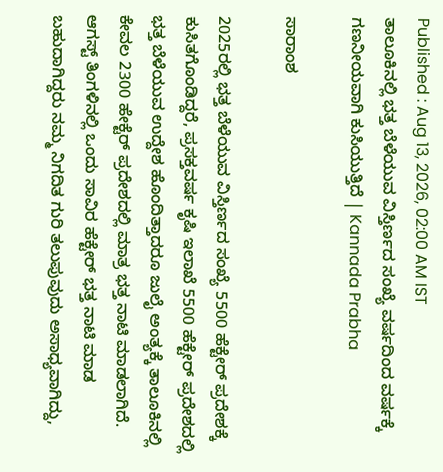Published : Aug 13, 2026, 02:00 AM IST
ತಾಲೂಕಿನಲ್ಲಿ ಭತ್ತ ಬೆಳೆಯುವ ವಿಸ್ತಿರ್ಣದ ಸಂಖ್ಯೆ ವರ್ಷದಿಂದ ವರ್ಷಕ್ಕೆ ಗಣನೀಯವಾಗಿ ಕುಸಿಯುತ್ತಿದೆ | Kannada Prabha

ಸಾರಾಂಶ

2025ರಲ್ಲಿ ಭತ್ತ ಬೆಳೆಯುವ ವಿಸ್ತಿರ್ಣದ ಸಂಖ್ಯೆ 5500 ಹೆಕ್ಟೇರ್‌ ಪ್ರದೇಶಕ್ಕೆ ಕುಸಿತಗೊಂಡಿದ್ದರೆ, ಪ್ರಸಕ್ತವರ್ಷ ಕೃಷಿ ಇಲಾಖೆ 5500 ಹೆಕ್ಟೇರ್‌ ಪ್ರದೇಶದಲ್ಲಿ ಭತ್ತ ಬೆಳೆಯುವ ಉದ್ದೇಶ ಹೊಂದಿತ್ತಾದರೂ ಜುಲೈ ಅಂತ್ಯಕ್ಕೆ ತಾಲೂಕಿನಲ್ಲಿ ಕೇವಲ 2300 ಹೇಕ್ಟೆರ್ ಪ್ರದೇಶದಲ್ಲಿ ಮಾತ್ರ ಭತ್ತ ನಾಟಿ ಮಾಡಲಾಗಿದೆ. ಆಗಸ್ಟ್ ತಿಂಗಳಿನಲ್ಲಿ ಒಂದು ಸಾವಿರ ಹೆಕ್ಟೇರ್‌ ಭತ್ತ ನಾಟಿ ಮಾಡ ಬಹುದಾಗಿದ್ದರು ನಮ್ಮ ನಿಗದಿತ ಗುರಿ ತಲುಪುವುದು ಅಸಾಧ್ಯವಾಗಿದ್ದು,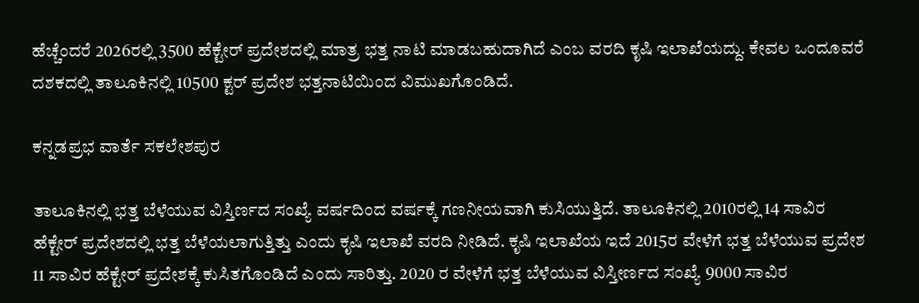ಹೆಚ್ಚೆಂದರೆ 2026ರಲ್ಲಿ 3500 ಹೆಕ್ಟೇರ್‌ ಪ್ರದೇಶದಲ್ಲಿ ಮಾತ್ರ ಭತ್ತ ನಾಟಿ ಮಾಡಬಹುದಾಗಿದೆ ಎಂಬ ವರದಿ ಕೃಷಿ ಇಲಾಖೆಯದ್ದು. ಕೇವಲ ಒಂದೂವರೆ ದಶಕದಲ್ಲಿ ತಾಲೂಕಿನಲ್ಲಿ 10500 ಕ್ಟರ್ ಪ್ರದೇಶ ಭತ್ತನಾಟಿಯಿಂದ ವಿಮುಖಗೊಂಡಿದೆ.

ಕನ್ನಡಪ್ರಭ ವಾರ್ತೆ ಸಕಲೇಶಪುರ

ತಾಲೂಕಿನಲ್ಲಿ ಭತ್ತ ಬೆಳೆಯುವ ವಿಸ್ತಿರ್ಣದ ಸಂಖ್ಯೆ ವರ್ಷದಿಂದ ವರ್ಷಕ್ಕೆ ಗಣನೀಯವಾಗಿ ಕುಸಿಯುತ್ತಿದೆ. ತಾಲೂಕಿನಲ್ಲಿ 2010ರಲ್ಲಿ 14 ಸಾವಿರ ಹೆಕ್ಟೇರ್‌ ಪ್ರದೇಶದಲ್ಲಿ ಭತ್ತ ಬೆಳೆಯಲಾಗುತ್ತಿತ್ತು ಎಂದು ಕೃಷಿ ಇಲಾಖೆ ವರದಿ ನೀಡಿದೆ. ಕೃಷಿ ಇಲಾಖೆಯ ಇದೆ 2015ರ ವೇಳೆಗೆ ಭತ್ತ ಬೆಳೆಯುವ ಪ್ರದೇಶ 11 ಸಾವಿರ ಹೆಕ್ಟೇರ್‌ ಪ್ರದೇಶಕ್ಕೆ ಕುಸಿತಗೊಂಡಿದೆ ಎಂದು ಸಾರಿತ್ತು. 2020 ರ ವೇಳೆಗೆ ಭತ್ತ ಬೆಳೆಯುವ ವಿಸ್ತೀರ್ಣದ ಸಂಖ್ಯೆ 9000 ಸಾವಿರ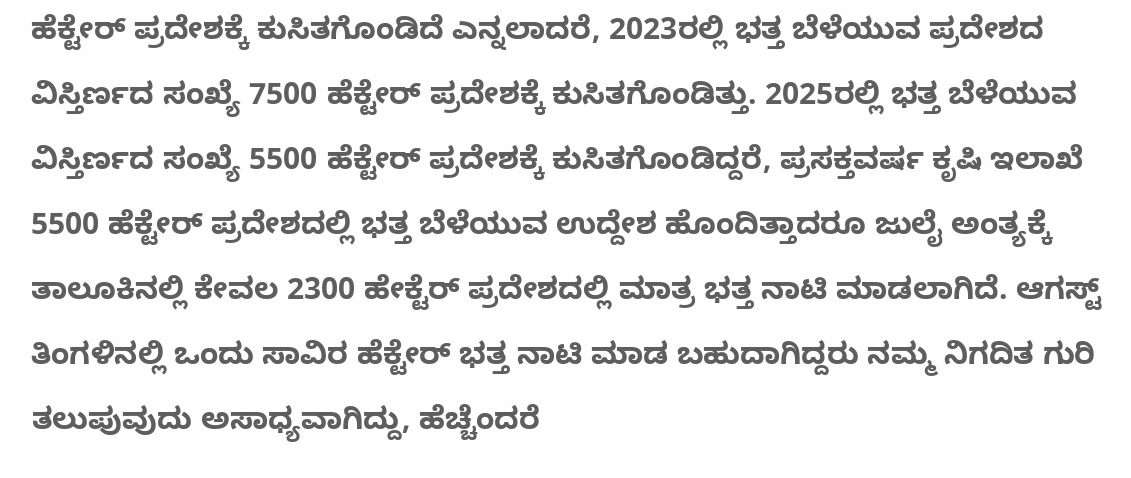ಹೆಕ್ಟೇರ್‌ ಪ್ರದೇಶಕ್ಕೆ ಕುಸಿತಗೊಂಡಿದೆ ಎನ್ನಲಾದರೆ, 2023ರಲ್ಲಿ ಭತ್ತ ಬೆಳೆಯುವ ಪ್ರದೇಶದ ವಿಸ್ತಿರ್ಣದ ಸಂಖ್ಯೆ 7500 ಹೆಕ್ಟೇರ್‌ ಪ್ರದೇಶಕ್ಕೆ ಕುಸಿತಗೊಂಡಿತ್ತು. 2025ರಲ್ಲಿ ಭತ್ತ ಬೆಳೆಯುವ ವಿಸ್ತಿರ್ಣದ ಸಂಖ್ಯೆ 5500 ಹೆಕ್ಟೇರ್‌ ಪ್ರದೇಶಕ್ಕೆ ಕುಸಿತಗೊಂಡಿದ್ದರೆ, ಪ್ರಸಕ್ತವರ್ಷ ಕೃಷಿ ಇಲಾಖೆ 5500 ಹೆಕ್ಟೇರ್‌ ಪ್ರದೇಶದಲ್ಲಿ ಭತ್ತ ಬೆಳೆಯುವ ಉದ್ದೇಶ ಹೊಂದಿತ್ತಾದರೂ ಜುಲೈ ಅಂತ್ಯಕ್ಕೆ ತಾಲೂಕಿನಲ್ಲಿ ಕೇವಲ 2300 ಹೇಕ್ಟೆರ್ ಪ್ರದೇಶದಲ್ಲಿ ಮಾತ್ರ ಭತ್ತ ನಾಟಿ ಮಾಡಲಾಗಿದೆ. ಆಗಸ್ಟ್ ತಿಂಗಳಿನಲ್ಲಿ ಒಂದು ಸಾವಿರ ಹೆಕ್ಟೇರ್‌ ಭತ್ತ ನಾಟಿ ಮಾಡ ಬಹುದಾಗಿದ್ದರು ನಮ್ಮ ನಿಗದಿತ ಗುರಿ ತಲುಪುವುದು ಅಸಾಧ್ಯವಾಗಿದ್ದು, ಹೆಚ್ಚೆಂದರೆ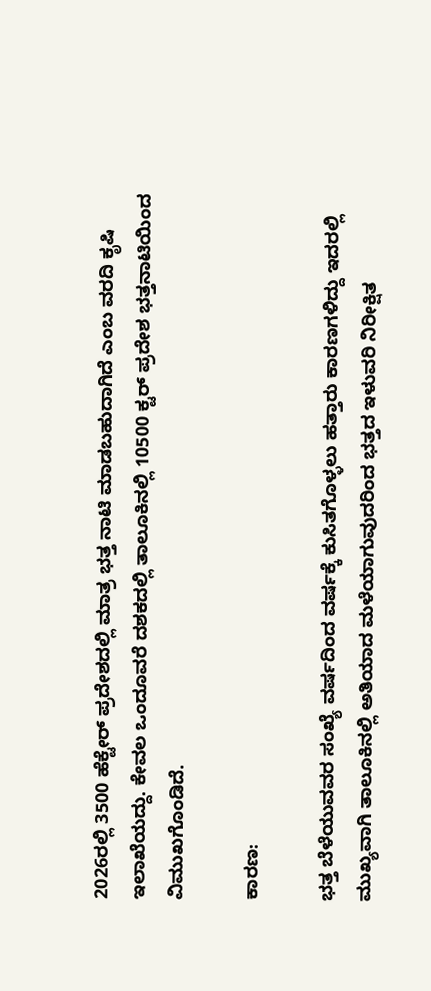2026ರಲ್ಲಿ 3500 ಹೆಕ್ಟೇರ್‌ ಪ್ರದೇಶದಲ್ಲಿ ಮಾತ್ರ ಭತ್ತ ನಾಟಿ ಮಾಡಬಹುದಾಗಿದೆ ಎಂಬ ವರದಿ ಕೃಷಿ ಇಲಾಖೆಯದ್ದು. ಕೇವಲ ಒಂದೂವರೆ ದಶಕದಲ್ಲಿ ತಾಲೂಕಿನಲ್ಲಿ 10500 ಕ್ಟರ್ ಪ್ರದೇಶ ಭತ್ತನಾಟಿಯಿಂದ ವಿಮುಖಗೊಂಡಿದೆ.

ಕಾರಣ:

ಭತ್ತ ಬೆಳೆಯುವವರ ಸಂಖ್ಯೆ ವರ್ಷದಿಂದ ವರ್ಷಕ್ಕೆ ಕುಸಿತಗೊಳ್ಳಲು ಹತ್ತಾರು ಕಾರಣಗಳಿದ್ದು ಇದರಲ್ಲಿ ಮುಖ್ಯವಾಗಿ ತಾಲೂಕಿನಲ್ಲಿ ಅತಿಯಾದ ಮಳೆಯಾಗುವುದರಿಂದ ಭತ್ತದ ಇಳುವರಿ ನಿರೀಕ್ಷಿತ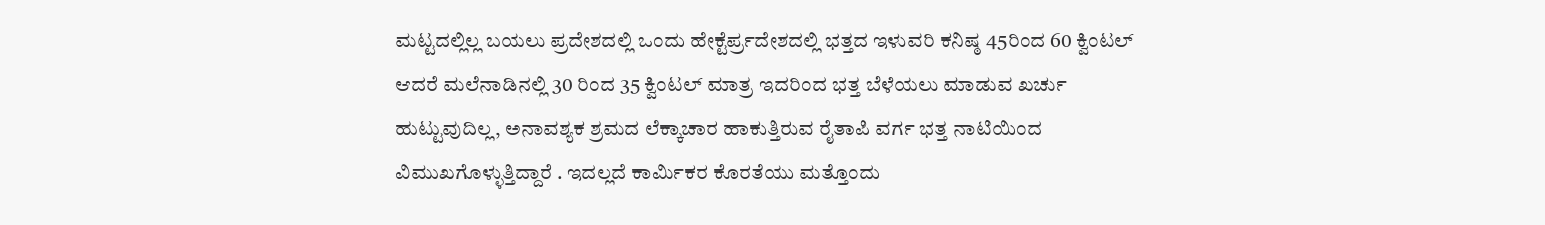ಮಟ್ಟದಲ್ಲಿಲ್ಲ ಬಯಲು ಪ್ರದೇಶದಲ್ಲಿ ಒಂದು ಹೇಕ್ಟೆರ್ಪ್ರದೇಶದಲ್ಲಿ ಭತ್ತದ ಇಳುವರಿ ಕನಿಷ್ಠ 45ರಿಂದ 60 ಕ್ವಿಂಟಲ್ ಆದರೆ ಮಲೆನಾಡಿನಲ್ಲಿ 30 ರಿಂದ 35 ಕ್ವಿಂಟಲ್ ಮಾತ್ರ ಇದರಿಂದ ಭತ್ತ ಬೆಳೆಯಲು ಮಾಡುವ ಖರ್ಚು ಹುಟ್ಟುವುದಿಲ್ಲ, ಅನಾವಶ್ಯಕ ಶ್ರಮದ ಲೆಕ್ಕಾಚಾರ ಹಾಕುತ್ತಿರುವ ರೈತಾಪಿ ವರ್ಗ ಭತ್ತ ನಾಟಿಯಿಂದ ವಿಮುಖಗೊಳ್ಳುತ್ತಿದ್ದಾರೆ . ಇದಲ್ಲದೆ ಕಾರ್ಮಿಕರ ಕೊರತೆಯು ಮತ್ತೊಂದು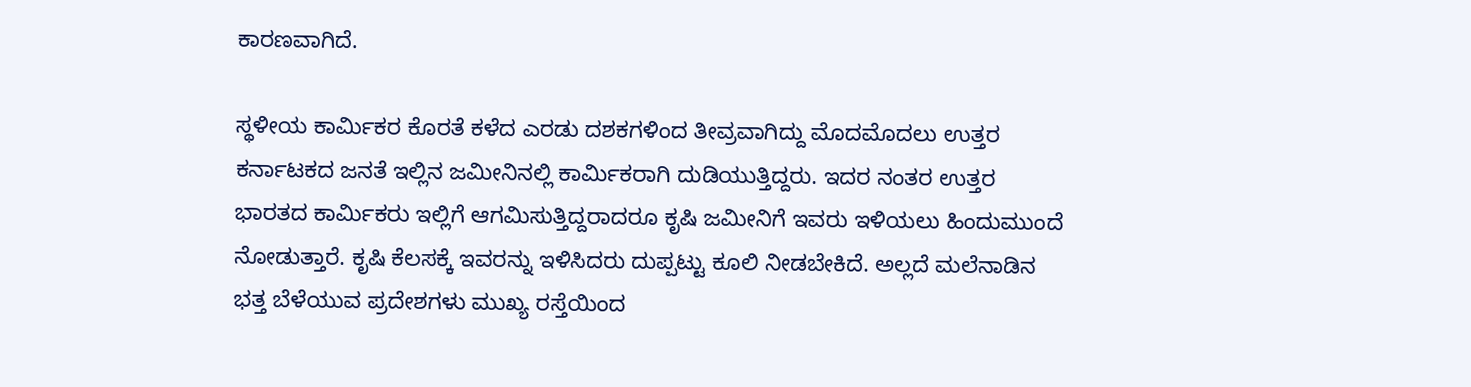ಕಾರಣವಾಗಿದೆ.

ಸ್ಥಳೀಯ ಕಾರ್ಮಿಕರ ಕೊರತೆ ಕಳೆದ ಎರಡು ದಶಕಗಳಿಂದ ತೀವ್ರವಾಗಿದ್ದು ಮೊದಮೊದಲು ಉತ್ತರ ಕರ್ನಾಟಕದ ಜನತೆ ಇಲ್ಲಿನ ಜಮೀನಿನಲ್ಲಿ ಕಾರ್ಮಿಕರಾಗಿ ದುಡಿಯುತ್ತಿದ್ದರು. ಇದರ ನಂತರ ಉತ್ತರ ಭಾರತದ ಕಾರ್ಮಿಕರು ಇಲ್ಲಿಗೆ ಆಗಮಿಸುತ್ತಿದ್ದರಾದರೂ ಕೃಷಿ ಜಮೀನಿಗೆ ಇವರು ಇಳಿಯಲು ಹಿಂದುಮುಂದೆ ನೋಡುತ್ತಾರೆ. ಕೃಷಿ ಕೆಲಸಕ್ಕೆ ಇವರನ್ನು ಇಳಿಸಿದರು ದುಪ್ಪಟ್ಟು ಕೂಲಿ ನೀಡಬೇಕಿದೆ. ಅಲ್ಲದೆ ಮಲೆನಾಡಿನ ಭತ್ತ ಬೆಳೆಯುವ ಪ್ರದೇಶಗಳು ಮುಖ್ಯ ರಸ್ತೆಯಿಂದ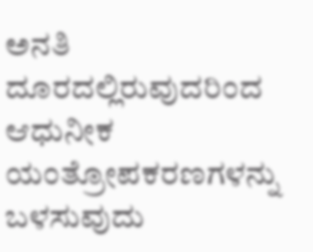ಅನತಿ ದೂರದಲ್ಲಿರುವುದರಿಂದ ಆಧುನೀಕ ಯಂತ್ರೋಪಕರಣಗಳನ್ನು ಬಳಸುವುದು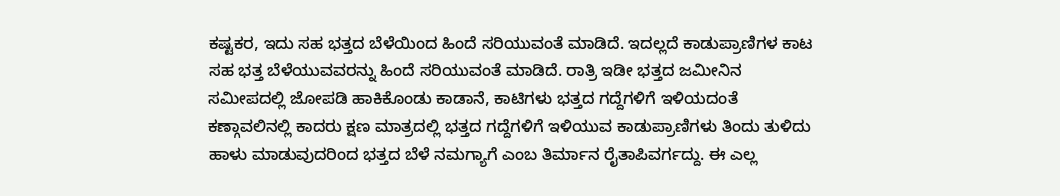ಕಷ್ಟಕರ, ಇದು ಸಹ ಭತ್ತದ ಬೆಳೆಯಿಂದ ಹಿಂದೆ ಸರಿಯುವಂತೆ ಮಾಡಿದೆ. ಇದಲ್ಲದೆ ಕಾಡುಪ್ರಾಣಿಗಳ ಕಾಟ ಸಹ ಭತ್ತ ಬೆಳೆಯುವವರನ್ನು ಹಿಂದೆ ಸರಿಯುವಂತೆ ಮಾಡಿದೆ. ರಾತ್ರಿ ಇಡೀ ಭತ್ತದ ಜಮೀನಿನ ಸಮೀಪದಲ್ಲಿ ಜೋಪಡಿ ಹಾಕಿಕೊಂಡು ಕಾಡಾನೆ, ಕಾಟಿಗಳು ಭತ್ತದ ಗದ್ದೆಗಳಿಗೆ ಇಳಿಯದಂತೆ ಕಣ್ಗಾವಲಿನಲ್ಲಿ ಕಾದರು ಕ್ಷಣ ಮಾತ್ರದಲ್ಲಿ ಭತ್ತದ ಗದ್ದೆಗಳಿಗೆ ಇಳಿಯುವ ಕಾಡುಪ್ರಾಣಿಗಳು ತಿಂದು ತುಳಿದು ಹಾಳು ಮಾಡುವುದರಿಂದ ಭತ್ತದ ಬೆಳೆ ನಮಗ್ಯಾಗೆ ಎಂಬ ತಿರ್ಮಾನ ರೈತಾಪಿವರ್ಗದ್ದು. ಈ ಎಲ್ಲ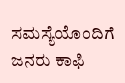ಸಮಸ್ಯೆಯೊಂದಿಗೆ ಜನರು ಕಾಫಿ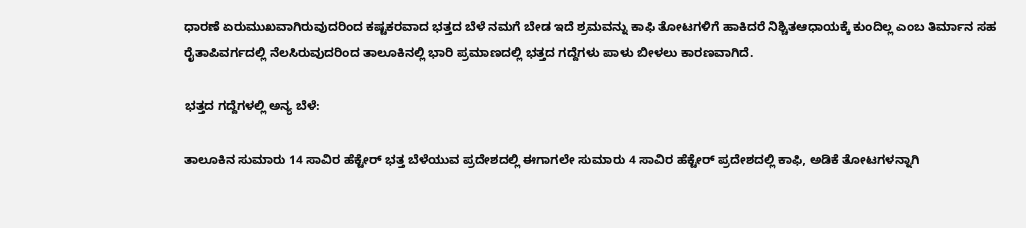ಧಾರಣೆ ಏರುಮುಖವಾಗಿರುವುದರಿಂದ ಕಷ್ಟಕರವಾದ ಭತ್ತದ ಬೆಳೆ ನಮಗೆ ಬೇಡ ಇದೆ ಶ್ರಮವನ್ನು ಕಾಫಿ ತೋಟಗಳಿಗೆ ಹಾಕಿದರೆ ನಿಶ್ಚಿತಆಧಾಯಕ್ಕೆ ಕುಂದಿಲ್ಲ ಎಂಬ ತಿರ್ಮಾನ ಸಹ ರೈತಾಪಿವರ್ಗದಲ್ಲಿ ನೆಲಸಿರುವುದರಿಂದ ತಾಲೂಕಿನಲ್ಲಿ ಭಾರಿ ಪ್ರಮಾಣದಲ್ಲಿ ಭತ್ತದ ಗದ್ದೆಗಳು ಪಾಳು ಬೀಳಲು ಕಾರಣವಾಗಿದೆ.

ಭತ್ತದ ಗದ್ದೆಗಳಲ್ಲಿ ಅನ್ಯ ಬೆಳೆ:

ತಾಲೂಕಿನ ಸುಮಾರು 14 ಸಾವಿರ ಹೆಕ್ಟೇರ್‌ ಭತ್ತ ಬೆಳೆಯುವ ಪ್ರದೇಶದಲ್ಲಿ ಈಗಾಗಲೇ ಸುಮಾರು 4 ಸಾವಿರ ಹೆಕ್ಟೇರ್‌ ಪ್ರದೇಶದಲ್ಲಿ ಕಾಫಿ, ಅಡಿಕೆ ತೋಟಗಳನ್ನಾಗಿ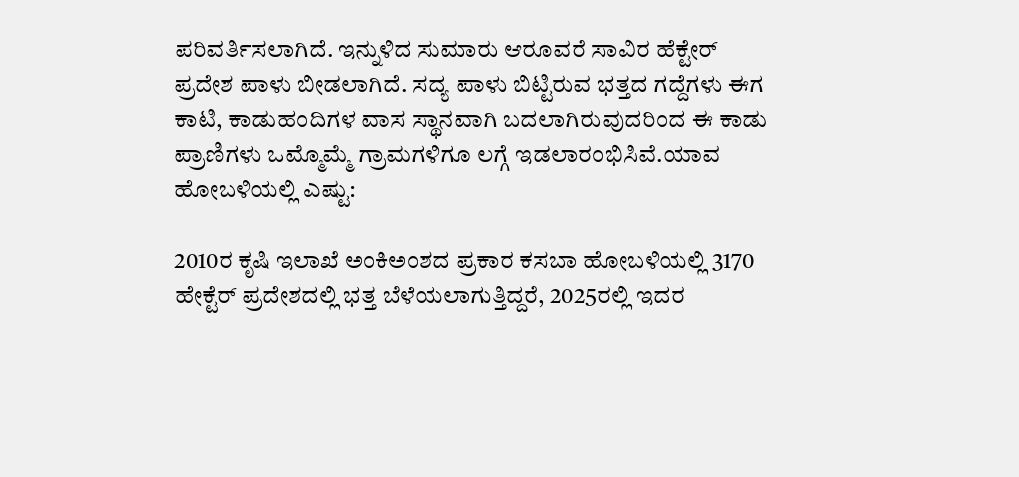ಪರಿವರ್ತಿಸಲಾಗಿದೆ. ಇನ್ನುಳಿದ ಸುಮಾರು ಆರೂವರೆ ಸಾವಿರ ಹೆಕ್ಟೇರ್‌ ಪ್ರದೇಶ ಪಾಳು ಬೀಡಲಾಗಿದೆ. ಸದ್ಯ ಪಾಳು ಬಿಟ್ಟಿರುವ ಭತ್ತದ ಗದ್ದೆಗಳು ಈಗ ಕಾಟಿ, ಕಾಡುಹಂದಿಗಳ ವಾಸ ಸ್ಥಾನವಾಗಿ ಬದಲಾಗಿರುವುದರಿಂದ ಈ ಕಾಡು ಪ್ರಾಣಿಗಳು ಒಮ್ಮೊಮ್ಮೆ ಗ್ರಾಮಗಳಿಗೂ ಲಗ್ಗೆ ಇಡಲಾರಂಭಿಸಿವೆ.ಯಾವ ಹೋಬಳಿಯಲ್ಲಿ ಎಷ್ಟು:

2010ರ ಕೃಷಿ ಇಲಾಖೆ ಅಂಕಿಅಂಶದ ಪ್ರಕಾರ ಕಸಬಾ ಹೋಬಳಿಯಲ್ಲಿ 3170 ಹೇಕ್ಟೆರ್ ಪ್ರದೇಶದಲ್ಲಿ ಭತ್ತ ಬೆಳೆಯಲಾಗುತ್ತಿದ್ದರೆ, 2025ರಲ್ಲಿ ಇದರ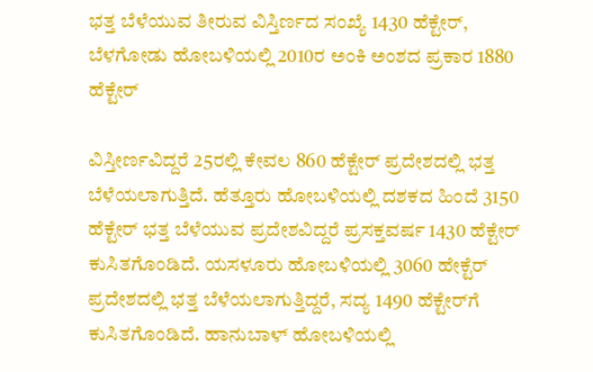ಭತ್ತ ಬೆಳೆಯುವ ತೀರುವ ವಿಸ್ತಿರ್ಣದ ಸಂಖ್ಯೆ 1430 ಹೆಕ್ಟೇರ್‌, ಬೆಳಗೋಡು ಹೋಬಳಿಯಲ್ಲಿ 2010ರ ಅಂಕಿ ಅಂಶದ ಪ್ರಕಾರ 1880 ಹೆಕ್ಟೇರ್‌

ವಿಸ್ತೀರ್ಣವಿದ್ದರೆ 25ರಲ್ಲಿ ಕೇವಲ 860 ಹೆಕ್ಟೇರ್‌ ಪ್ರದೇಶದಲ್ಲಿ ಭತ್ತ ಬೆಳೆಯಲಾಗುತ್ತಿದೆ. ಹೆತ್ತೂರು ಹೋಬಳಿಯಲ್ಲಿ ದಶಕದ ಹಿಂದೆ 3150 ಹೆಕ್ಟೇರ್‌ ಭತ್ತ ಬೆಳೆಯುವ ಪ್ರದೇಶವಿದ್ದರೆ ಪ್ರಸಕ್ತವರ್ಷ 1430 ಹೆಕ್ಟೇರ್‌ ಕುಸಿತಗೊಂಡಿದೆ. ಯಸಳೂರು ಹೋಬಳಿಯಲ್ಲಿ 3060 ಹೇಕ್ಟೆರ್ ಪ್ರದೇಶದಲ್ಲಿ ಭತ್ತ ಬೆಳೆಯಲಾಗುತ್ತಿದ್ದರೆ, ಸದ್ಯ 1490 ಹೆಕ್ಟೇರ್‌ಗೆ ಕುಸಿತಗೊಂಡಿದೆ. ಹಾನುಬಾಳ್ ಹೋಬಳಿಯಲ್ಲಿ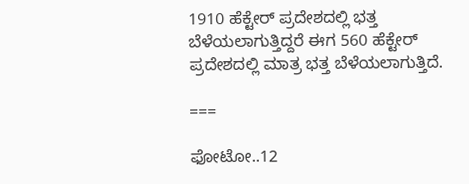1910 ಹೆಕ್ಟೇರ್‌ ಪ್ರದೇಶದಲ್ಲಿ ಭತ್ತ ಬೆಳೆಯಲಾಗುತ್ತಿದ್ದರೆ ಈಗ 560 ಹೆಕ್ಟೇರ್‌ ಪ್ರದೇಶದಲ್ಲಿ ಮಾತ್ರ ಭತ್ತ ಬೆಳೆಯಲಾಗುತ್ತಿದೆ.

===

ಫೋಟೋ..12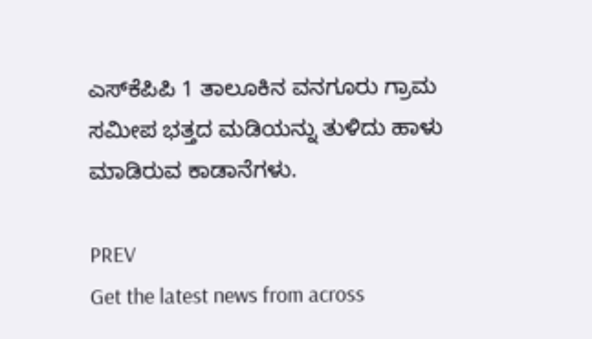ಎಸ್‍ಕೆಪಿಪಿ 1 ತಾಲೂಕಿನ ವನಗೂರು ಗ್ರಾಮ ಸಮೀಪ ಭತ್ತದ ಮಡಿಯನ್ನು ತುಳಿದು ಹಾಳು ಮಾಡಿರುವ ಕಾಡಾನೆಗಳು.

PREV
Get the latest news from across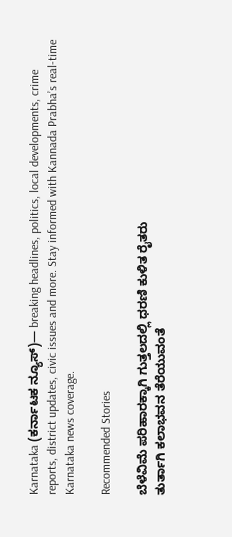Karnataka (ಕರ್ನಾಟಕ ನ್ಯೂಸ್)— breaking headlines, politics, local developments, crime reports, district updates, civic issues and more. Stay informed with Kannada Prabha’s real‑time Karnataka news coverage.

Recommended Stories

ಬೆಳೆವಿಮೆ ಪರಿಹಾರಕ್ಕಾಗಿ ಗುತ್ತಲದಲ್ಲಿ ಧರಣಿ ಕುಳಿತ ರೈತರು
ತುರ್ತಾಗಿ ಕಲಾಭವನ ತೆರೆಯುವಂತೆ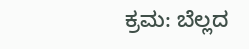ಕ್ರಮ: ಬೆಲ್ಲದ